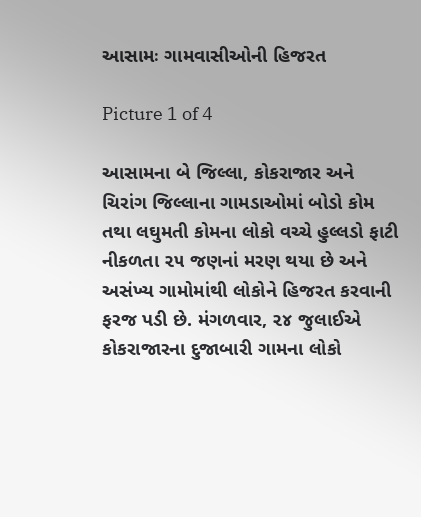આસામઃ ગામવાસીઓની હિજરત

Picture 1 of 4

આસામના બે જિલ્લા, કોકરાજાર અને ચિરાંગ જિલ્લાના ગામડાઓમાં બોડો કોમ તથા લઘુમતી કોમના લોકો વચ્ચે હુલ્લડો ફાટી નીકળતા ૨૫ જણનાં મરણ થયા છે અને અસંખ્ય ગામોમાંથી લોકોને હિજરત કરવાની ફરજ પડી છે. મંગળવાર, ૨૪ જુલાઈએ કોકરાજારના દુજાબારી ગામના લોકો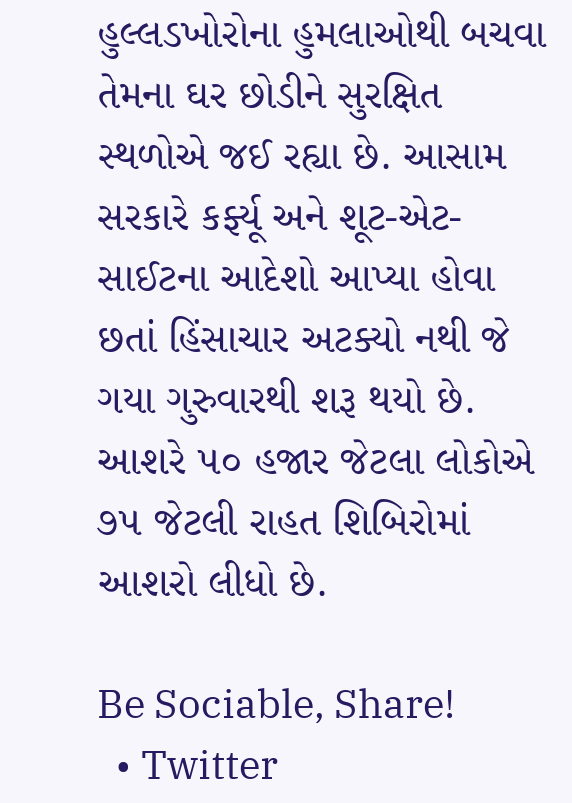હુલ્લડખોરોના હુમલાઓથી બચવા તેમના ઘર છોડીને સુરક્ષિત સ્થળોએ જઈ રહ્યા છે. આસામ સરકારે કર્ફ્યૂ અને શૂટ-એટ-સાઈટના આદેશો આપ્યા હોવા છતાં હિંસાચાર અટક્યો નથી જે ગયા ગુરુવારથી શરૂ થયો છે. આશરે ૫૦ હજાર જેટલા લોકોએ ૭૫ જેટલી રાહત શિબિરોમાં આશરો લીધો છે.

Be Sociable, Share!
  • Twitter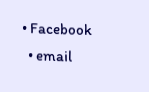• Facebook
  • email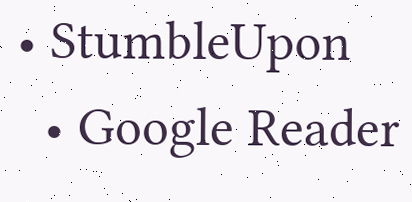• StumbleUpon
  • Google Reader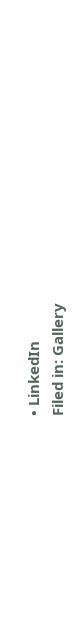• LinkedIn
Filed in: Gallery